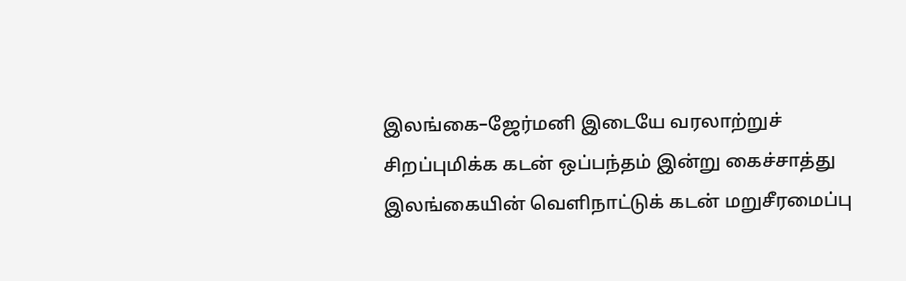இலங்கை–ஜேர்மனி இடையே வரலாற்றுச் சிறப்புமிக்க கடன் ஒப்பந்தம் இன்று கைச்சாத்து
இலங்கையின் வெளிநாட்டுக் கடன் மறுசீரமைப்பு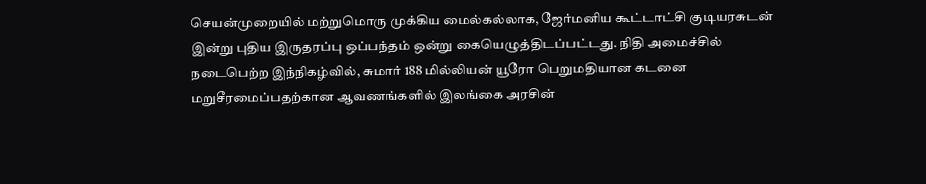செயன்முறையில் மற்றுமொரு முக்கிய மைல்கல்லாக, ஜேர்மனிய கூட்டாட்சி குடியரசுடன் இன்று புதிய இருதரப்பு ஒப்பந்தம் ஒன்று கையெழுத்திடப்பட்டது. நிதி அமைச்சில் நடைபெற்ற இந்நிகழ்வில், சுமார் 188 மில்லியன் யூரோ பெறுமதியான கடனை மறுசீரமைப்பதற்கான ஆவணங்களில் இலங்கை அரசின்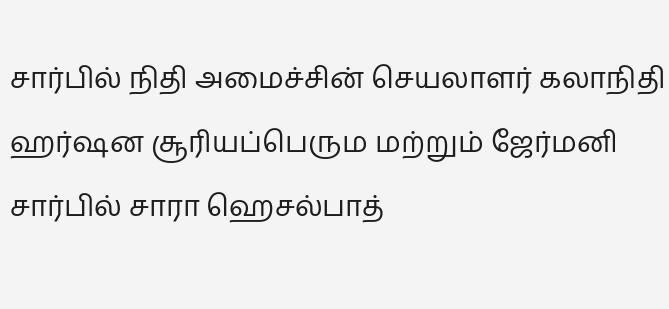சார்பில் நிதி அமைச்சின் செயலாளர் கலாநிதி ஹர்ஷன சூரியப்பெரும மற்றும் ஜேர்மனி சார்பில் சாரா ஹெசல்பாத்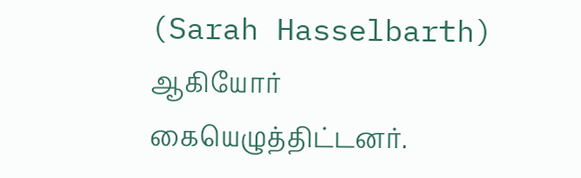(Sarah Hasselbarth) ஆகியோர் கையெழுத்திட்டனர்.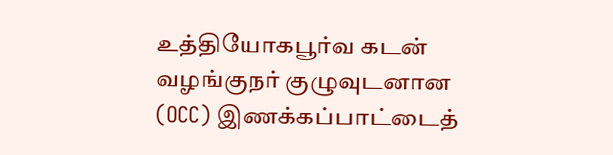உத்தியோகபூர்வ கடன் வழங்குநர் குழுவுடனான (OCC) இணக்கப்பாட்டைத்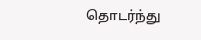தொடர்ந்து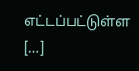எட்டப்பட்டுள்ள […]